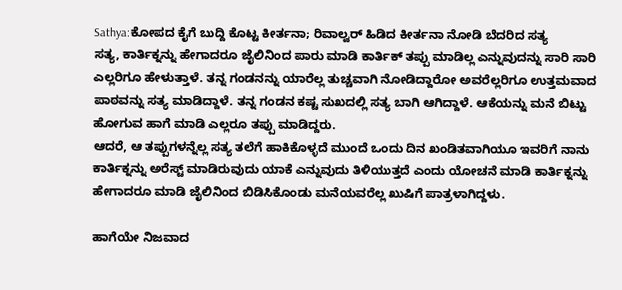Sathya:ಕೋಪದ ಕೈಗೆ ಬುದ್ದಿ ಕೊಟ್ಟ ಕೀರ್ತನಾ; ರಿವಾಲ್ವರ್ ಹಿಡಿದ ಕೀರ್ತನಾ ನೋಡಿ ಬೆದರಿದ ಸತ್ಯ
ಸತ್ಯ, ಕಾರ್ತಿಕ್ನನ್ನು ಹೇಗಾದರೂ ಜೈಲಿನಿಂದ ಪಾರು ಮಾಡಿ ಕಾರ್ತಿಕ್ ತಪ್ಪು ಮಾಡಿಲ್ಲ ಎನ್ನುವುದನ್ನು ಸಾರಿ ಸಾರಿ ಎಲ್ಲರಿಗೂ ಹೇಳುತ್ತಾಳೆ. ತನ್ನ ಗಂಡನನ್ನು ಯಾರೆಲ್ಲ ತುಚ್ಚವಾಗಿ ನೋಡಿದ್ದಾರೋ ಅವರೆಲ್ಲರಿಗೂ ಉತ್ತಮವಾದ ಪಾಠವನ್ನು ಸತ್ಯ ಮಾಡಿದ್ದಾಳೆ. ತನ್ನ ಗಂಡನ ಕಷ್ಟ ಸುಖದಲ್ಲಿ ಸತ್ಯ ಬಾಗಿ ಆಗಿದ್ದಾಳೆ. ಆಕೆಯನ್ನು ಮನೆ ಬಿಟ್ಟು ಹೋಗುವ ಹಾಗೆ ಮಾಡಿ ಎಲ್ಲರೂ ತಪ್ಪು ಮಾಡಿದ್ದರು.
ಆದರೆ, ಆ ತಪ್ಪುಗಳನ್ನೆಲ್ಲ ಸತ್ಯ ತಲೆಗೆ ಹಾಕಿಕೊಳ್ಳದೆ ಮುಂದೆ ಒಂದು ದಿನ ಖಂಡಿತವಾಗಿಯೂ ಇವರಿಗೆ ನಾನು ಕಾರ್ತಿಕ್ನನ್ನು ಅರೆಸ್ಟ್ ಮಾಡಿರುವುದು ಯಾಕೆ ಎನ್ನುವುದು ತಿಳಿಯುತ್ತದೆ ಎಂದು ಯೋಚನೆ ಮಾಡಿ ಕಾರ್ತಿಕ್ನನ್ನು ಹೇಗಾದರೂ ಮಾಡಿ ಜೈಲಿನಿಂದ ಬಿಡಿಸಿಕೊಂಡು ಮನೆಯವರೆಲ್ಲ ಖುಷಿಗೆ ಪಾತ್ರಳಾಗಿದ್ದಳು.

ಹಾಗೆಯೇ ನಿಜವಾದ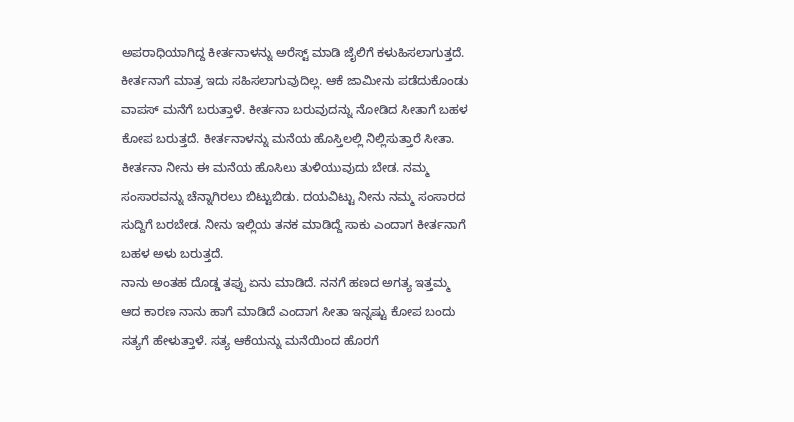ಅಪರಾಧಿಯಾಗಿದ್ದ ಕೀರ್ತನಾಳನ್ನು ಅರೆಸ್ಟ್ ಮಾಡಿ ಜೈಲಿಗೆ ಕಳುಹಿಸಲಾಗುತ್ತದೆ. ಕೀರ್ತನಾಗೆ ಮಾತ್ರ ಇದು ಸಹಿಸಲಾಗುವುದಿಲ್ಲ. ಆಕೆ ಜಾಮೀನು ಪಡೆದುಕೊಂಡು ವಾಪಸ್ ಮನೆಗೆ ಬರುತ್ತಾಳೆ. ಕೀರ್ತನಾ ಬರುವುದನ್ನು ನೋಡಿದ ಸೀತಾಗೆ ಬಹಳ ಕೋಪ ಬರುತ್ತದೆ. ಕೀರ್ತನಾಳನ್ನು ಮನೆಯ ಹೊಸ್ತಿಲಲ್ಲಿ ನಿಲ್ಲಿಸುತ್ತಾರೆ ಸೀತಾ. ಕೀರ್ತನಾ ನೀನು ಈ ಮನೆಯ ಹೊಸಿಲು ತುಳಿಯುವುದು ಬೇಡ. ನಮ್ಮ ಸಂಸಾರವನ್ನು ಚೆನ್ನಾಗಿರಲು ಬಿಟ್ಟುಬಿಡು. ದಯವಿಟ್ಟು ನೀನು ನಮ್ಮ ಸಂಸಾರದ ಸುದ್ದಿಗೆ ಬರಬೇಡ. ನೀನು ಇಲ್ಲಿಯ ತನಕ ಮಾಡಿದ್ದೆ ಸಾಕು ಎಂದಾಗ ಕೀರ್ತನಾಗೆ ಬಹಳ ಅಳು ಬರುತ್ತದೆ.
ನಾನು ಅಂತಹ ದೊಡ್ಡ ತಪ್ಪು ಏನು ಮಾಡಿದೆ. ನನಗೆ ಹಣದ ಅಗತ್ಯ ಇತ್ತಮ್ಮ ಆದ ಕಾರಣ ನಾನು ಹಾಗೆ ಮಾಡಿದೆ ಎಂದಾಗ ಸೀತಾ ಇನ್ನಷ್ಟು ಕೋಪ ಬಂದು ಸತ್ಯಗೆ ಹೇಳುತ್ತಾಳೆ. ಸತ್ಯ ಆಕೆಯನ್ನು ಮನೆಯಿಂದ ಹೊರಗೆ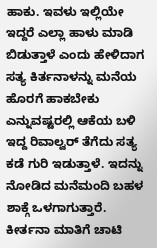ಹಾಕು. ಇವಳು ಇಲ್ಲಿಯೇ ಇದ್ದರೆ ಎಲ್ಲಾ ಹಾಳು ಮಾಡಿ ಬಿಡುತ್ತಾಳೆ ಎಂದು ಹೇಳಿದಾಗ ಸತ್ಯ ಕಿರ್ತನಾಳನ್ನು ಮನೆಯ ಹೊರಗೆ ಹಾಕಬೇಕು ಎನ್ನುವಷ್ಟರಲ್ಲಿ ಆಕೆಯ ಬಳಿ ಇದ್ದ ರಿವಾಲ್ವರ್ ತೆಗೆದು ಸತ್ಯ ಕಡೆ ಗುರಿ ಇಡುತ್ತಾಳೆ. ಇದನ್ನು ನೋಡಿದ ಮನೆಮಂದಿ ಬಹಳ ಶಾಕ್ಗೆ ಒಳಗಾಗುತ್ತಾರೆ.
ಕೀರ್ತನಾ ಮಾತಿಗೆ ಚಾಟಿ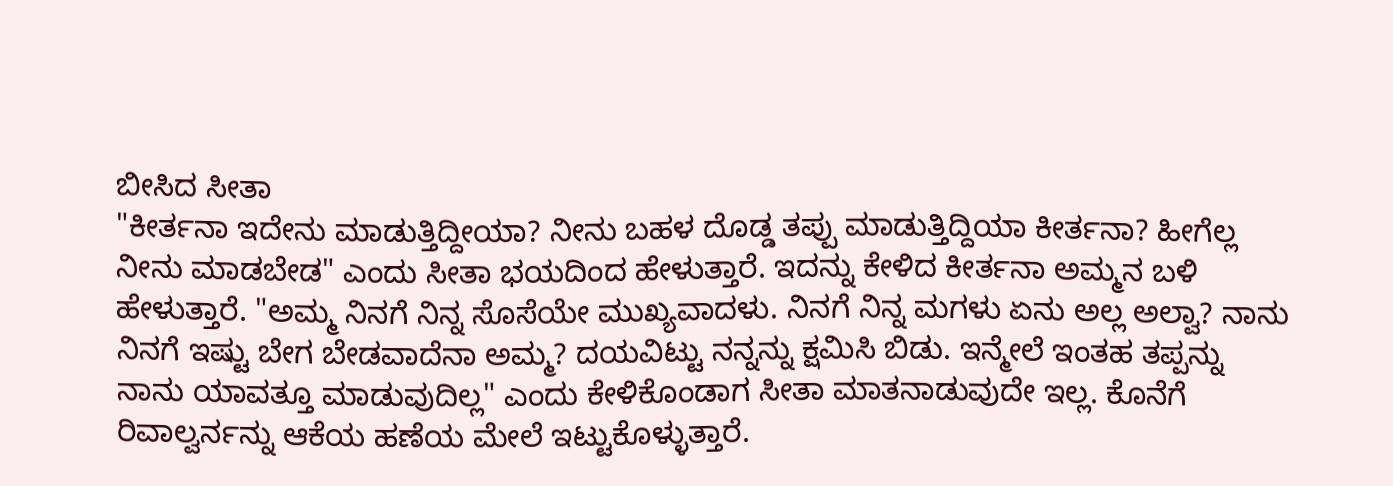ಬೀಸಿದ ಸೀತಾ
"ಕೀರ್ತನಾ ಇದೇನು ಮಾಡುತ್ತಿದ್ದೀಯಾ? ನೀನು ಬಹಳ ದೊಡ್ಡ ತಪ್ಪು ಮಾಡುತ್ತಿದ್ದಿಯಾ ಕೀರ್ತನಾ? ಹೀಗೆಲ್ಲ ನೀನು ಮಾಡಬೇಡ" ಎಂದು ಸೀತಾ ಭಯದಿಂದ ಹೇಳುತ್ತಾರೆ. ಇದನ್ನು ಕೇಳಿದ ಕೀರ್ತನಾ ಅಮ್ಮನ ಬಳಿ ಹೇಳುತ್ತಾರೆ. "ಅಮ್ಮ ನಿನಗೆ ನಿನ್ನ ಸೊಸೆಯೇ ಮುಖ್ಯವಾದಳು. ನಿನಗೆ ನಿನ್ನ ಮಗಳು ಏನು ಅಲ್ಲ ಅಲ್ವಾ? ನಾನು ನಿನಗೆ ಇಷ್ಟು ಬೇಗ ಬೇಡವಾದೆನಾ ಅಮ್ಮ? ದಯವಿಟ್ಟು ನನ್ನನ್ನು ಕ್ಷಮಿಸಿ ಬಿಡು. ಇನ್ಮೇಲೆ ಇಂತಹ ತಪ್ಪನ್ನು ನಾನು ಯಾವತ್ತೂ ಮಾಡುವುದಿಲ್ಲ" ಎಂದು ಕೇಳಿಕೊಂಡಾಗ ಸೀತಾ ಮಾತನಾಡುವುದೇ ಇಲ್ಲ. ಕೊನೆಗೆ ರಿವಾಲ್ವರ್ನನ್ನು ಆಕೆಯ ಹಣೆಯ ಮೇಲೆ ಇಟ್ಟುಕೊಳ್ಳುತ್ತಾರೆ.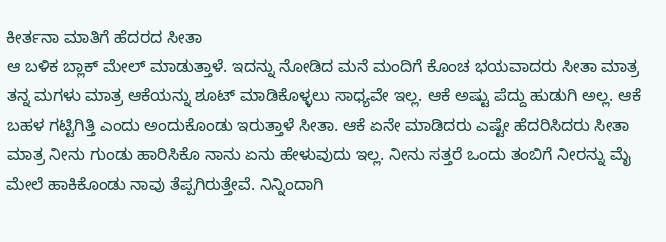ಕೀರ್ತನಾ ಮಾತಿಗೆ ಹೆದರದ ಸೀತಾ
ಆ ಬಳಿಕ ಬ್ಲಾಕ್ ಮೇಲ್ ಮಾಡುತ್ತಾಳೆ. ಇದನ್ನು ನೋಡಿದ ಮನೆ ಮಂದಿಗೆ ಕೊಂಚ ಭಯವಾದರು ಸೀತಾ ಮಾತ್ರ ತನ್ನ ಮಗಳು ಮಾತ್ರ ಆಕೆಯನ್ನು ಶೂಟ್ ಮಾಡಿಕೊಳ್ಳಲು ಸಾಧ್ಯವೇ ಇಲ್ಲ. ಆಕೆ ಅಷ್ಟು ಪೆದ್ದು ಹುಡುಗಿ ಅಲ್ಲ. ಆಕೆ ಬಹಳ ಗಟ್ಟಿಗಿತ್ತಿ ಎಂದು ಅಂದುಕೊಂಡು ಇರುತ್ತಾಳೆ ಸೀತಾ. ಆಕೆ ಏನೇ ಮಾಡಿದರು ಎಷ್ಟೇ ಹೆದರಿಸಿದರು ಸೀತಾ ಮಾತ್ರ ನೀನು ಗುಂಡು ಹಾರಿಸಿಕೊ ನಾನು ಏನು ಹೇಳುವುದು ಇಲ್ಲ. ನೀನು ಸತ್ತರೆ ಒಂದು ತಂಬಿಗೆ ನೀರನ್ನು ಮೈ ಮೇಲೆ ಹಾಕಿಕೊಂಡು ನಾವು ತೆಪ್ಪಗಿರುತ್ತೇವೆ. ನಿನ್ನಿಂದಾಗಿ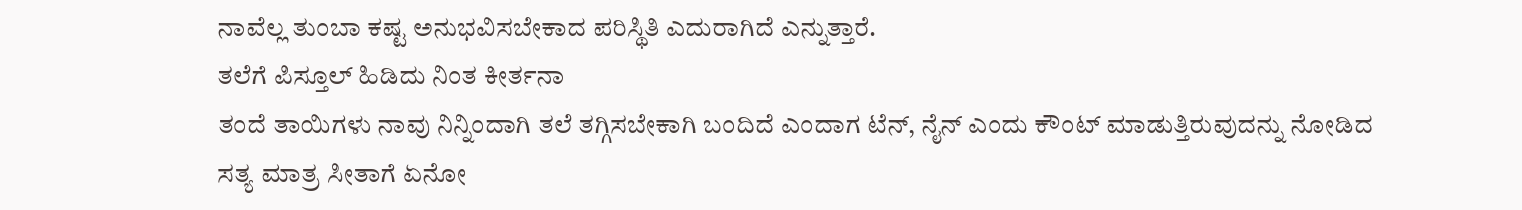ನಾವೆಲ್ಲ ತುಂಬಾ ಕಷ್ಟ ಅನುಭವಿಸಬೇಕಾದ ಪರಿಸ್ಥಿತಿ ಎದುರಾಗಿದೆ ಎನ್ನುತ್ತಾರೆ.
ತಲೆಗೆ ಪಿಸ್ತೂಲ್ ಹಿಡಿದು ನಿಂತ ಕೀರ್ತನಾ
ತಂದೆ ತಾಯಿಗಳು ನಾವು ನಿನ್ನಿಂದಾಗಿ ತಲೆ ತಗ್ಗಿಸಬೇಕಾಗಿ ಬಂದಿದೆ ಎಂದಾಗ ಟೆನ್, ನೈನ್ ಎಂದು ಕೌಂಟ್ ಮಾಡುತ್ತಿರುವುದನ್ನು ನೋಡಿದ ಸತ್ಯ ಮಾತ್ರ ಸೀತಾಗೆ ಏನೋ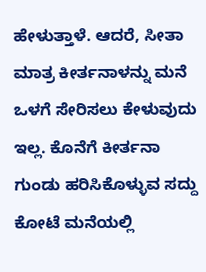ಹೇಳುತ್ತಾಳೆ. ಆದರೆ, ಸೀತಾ ಮಾತ್ರ ಕೀರ್ತನಾಳನ್ನು ಮನೆ ಒಳಗೆ ಸೇರಿಸಲು ಕೇಳುವುದು ಇಲ್ಲ. ಕೊನೆಗೆ ಕೀರ್ತನಾ ಗುಂಡು ಹರಿಸಿಕೊಳ್ಳುವ ಸದ್ದು ಕೋಟೆ ಮನೆಯಲ್ಲಿ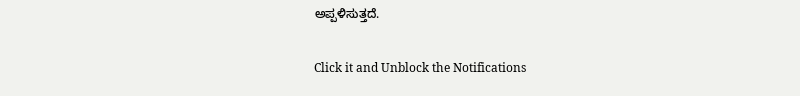ಅಪ್ಪಳಿಸುತ್ತದೆ.


Click it and Unblock the Notifications